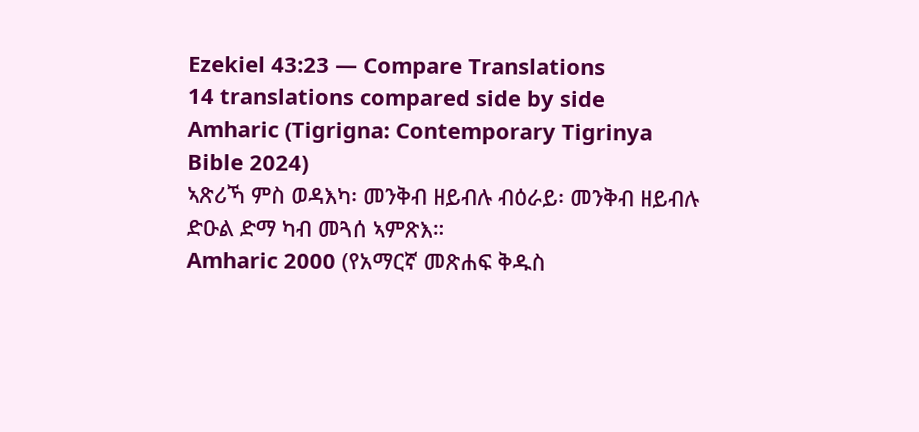Ezekiel 43:23 — Compare Translations
14 translations compared side by side
Amharic (Tigrigna: Contemporary Tigrinya Bible 2024)
ኣጽሪኻ ምስ ወዳእካ፡ መንቅብ ዘይብሉ ብዕራይ፡ መንቅብ ዘይብሉ ድዑል ድማ ካብ መጓሰ ኣምጽእ።
Amharic 2000 (የአማርኛ መጽሐፍ ቅዱስ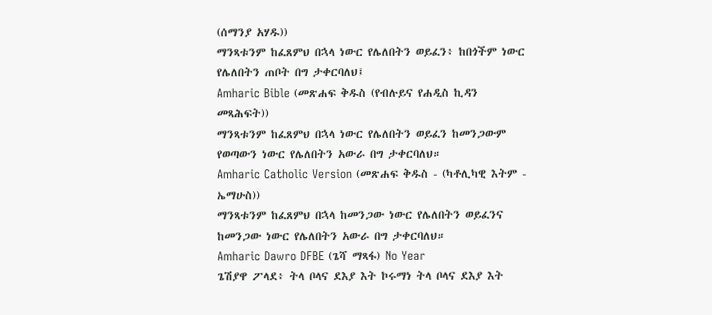(ሰማንያ አሃዱ))
ማንጻቱንም ከፈጸምህ በኋላ ነውር የሌለበትን ወይፈን፥ ከበጎችም ነውር የሌለበትን ጠቦት በግ ታቀርባለህ፤
Amharic Bible (መጽሐፍ ቅዱስ (የብሉይና የሐዲስ ኪዳን መጻሕፍት))
ማንጻቱንም ከፈጸምህ በኋላ ነውር የሌለበትን ወይፈን ከመንጋውም የወጣውን ነውር የሌለበትን አውራ በግ ታቀርባለህ።
Amharic Catholic Version (መጽሐፍ ቅዱስ - (ካቶሊካዊ እትም - ኤማሁስ))
ማንጻቱንም ከፈጸምህ በኋላ ከመንጋው ነውር የሌለበትን ወይፈንና ከመንጋው ነውር የሌለበትን አውራ በግ ታቀርባለህ።
Amharic Dawro DFBE (ጌሻ ማጻፋ) No Year
ጌሽያዋ ፖላደ፥ ትላ ቦላና ደእያ እት ኮሩማነ ትላ ቦላና ደእያ እት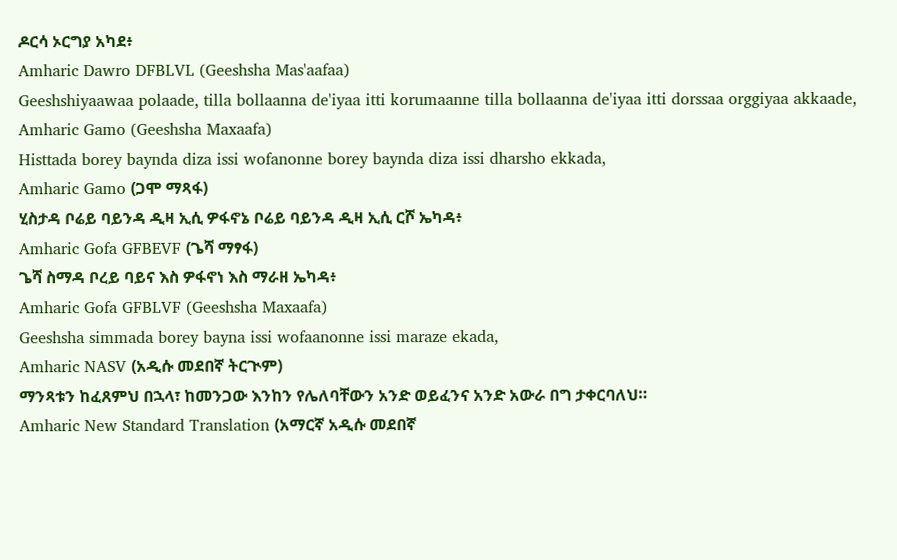ዶርሳ ኦርግያ አካደ፥
Amharic Dawro DFBLVL (Geeshsha Mas'aafaa)
Geeshshiyaawaa polaade, tilla bollaanna de'iyaa itti korumaanne tilla bollaanna de'iyaa itti dorssaa orggiyaa akkaade,
Amharic Gamo (Geeshsha Maxaafa)
Histtada borey baynda diza issi wofanonne borey baynda diza issi dharsho ekkada,
Amharic Gamo (ጋሞ ማጻፋ)
ሂስታዳ ቦሬይ ባይንዳ ዲዛ ኢሲ ዎፋኖኔ ቦሬይ ባይንዳ ዲዛ ኢሲ ርሾ ኤካዳ፥
Amharic Gofa GFBEVF (ጌሻ ማፃፋ)
ጌሻ ስማዳ ቦረይ ባይና እስ ዎፋኖነ እስ ማራዘ ኤካዳ፥
Amharic Gofa GFBLVF (Geeshsha Maxaafa)
Geeshsha simmada borey bayna issi wofaanonne issi maraze ekada,
Amharic NASV (አዲሱ መደበኛ ትርጒም)
ማንጻቱን ከፈጸምህ በኋላ፣ ከመንጋው እንከን የሌለባቸውን አንድ ወይፈንና አንድ አውራ በግ ታቀርባለህ።
Amharic New Standard Translation (አማርኛ አዲሱ መደበኛ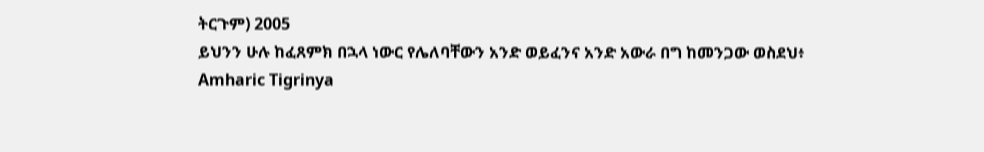ትርጉም) 2005
ይህንን ሁሉ ከፈጸምክ በኋላ ነውር የሌለባቸውን አንድ ወይፈንና አንድ አውራ በግ ከመንጋው ወስደህ፥
Amharic Tigrinya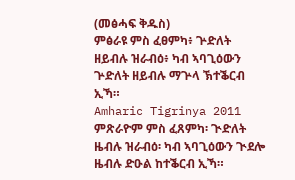(መፅሓፍ ቅዱስ)
ምፅራዩ ምስ ፈፀምካ፥ ጕድለት ዘይብሉ ዝራብዕ፥ ካብ ኣባጊዕውን ጕድለት ዘይብሉ ማጕላ ኽተቕርብ ኢኻ።
Amharic Tigrinya 2011
ምጽራዮም ምስ ፈጸምካ፡ ጒድለት ዜብሉ ዝራብዕ፡ ካብ ኣባጊዕውን ጒደሎ ዜብሉ ድዑል ከተቕርብ ኢኻ።